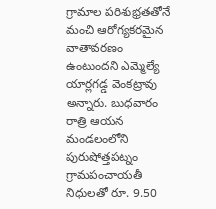గ్రామాల పరిశుభ్రతతోనే మంచి ఆరోగ్యకరమైన వాతావరణం ఉంటుందని ఎమ్మెల్యే యార్లగడ్డ వెంకట్రావు అన్నారు. బుధవారం రాత్రి ఆయన మండలంలోని పురుషోత్తపట్నం గ్రామపంచాయతీ నిధులతో రూ. 9.50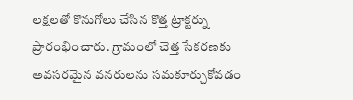లక్షలతో కొనుగోలు చేసిన కొత్త ట్రాక్టర్ను ప్రారంభించారు. గ్రామంలో చెత్త సేకరణకు అవసరమైన వనరులను సమకూర్చుకోవడం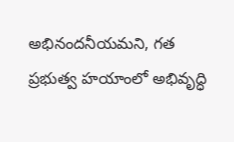అభినందనీయమని, గత ప్రభుత్వ హయాంలో అభివృద్ధి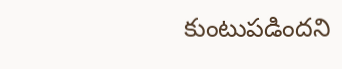కుంటుపడిందని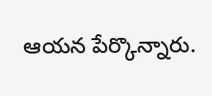ఆయన పేర్కొన్నారు.